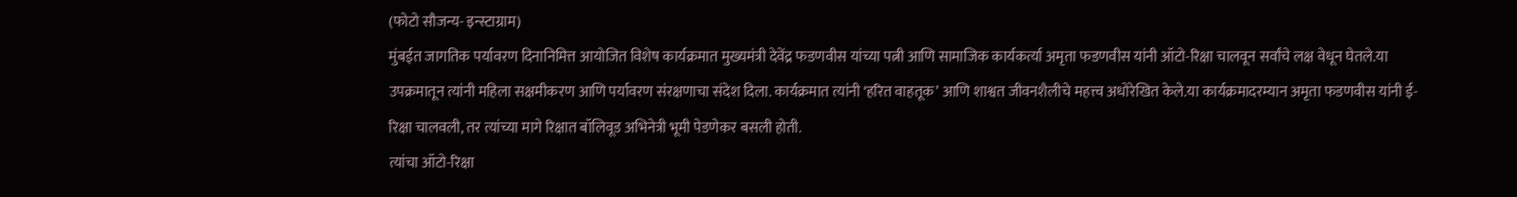(फोटो सौजन्य- इन्स्टाग्राम)
मुंबईत जागतिक पर्यावरण दिनानिमित्त आयोजित विशेष कार्यक्रमात मुख्यमंत्री देवेंद्र फडणवीस यांच्या पत्नी आणि सामाजिक कार्यकर्त्या अमृता फडणवीस यांनी ऑटो-रिक्षा चालवून सर्वांचे लक्ष वेधून घेतले.या उपक्रमातून त्यांनी महिला सक्षमीकरण आणि पर्यावरण संरक्षणाचा संदेश दिला. कार्यक्रमात त्यांनी ‘हरित वाहतूक’ आणि शाश्वत जीवनशैलीचे महत्त्व अधोरेखित केले.या कार्यक्रमादरम्यान अमृता फडणवीस यांनी ई-रिक्षा चालवली, तर त्यांच्या मागे रिक्षात बॉलिवूड अभिनेत्री भूमी पेडणेकर बसली होती.
त्यांचा ऑटो-रिक्षा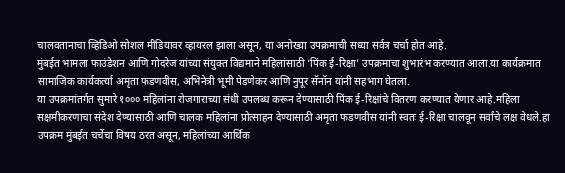चालवतानाचा व्हिडिओ सोशल मीडियावर व्हायरल झाला असून, या अनोख्या उपक्रमाची सध्या सर्वत्र चर्चा होत आहे.
मुंबईत भामला फाउंडेशन आणि गोदरेज यांच्या संयुक्त विद्यमाने महिलांसाठी ‘पिंक ई-रिक्षा’ उपक्रमाचा शुभारंभ करण्यात आला.या कार्यक्रमात सामाजिक कार्यकर्त्या अमृता फडणवीस, अभिनेत्री भूमी पेडणेकर आणि नुपूर सॅनॉन यांनी सहभाग घेतला.
या उपक्रमांतर्गत सुमारे १००० महिलांना रोजगाराच्या संधी उपलब्ध करून देण्यासाठी पिंक ई-रिक्षांचे वितरण करण्यात येणार आहे.महिला सक्षमीकरणाचा संदेश देण्यासाठी आणि चालक महिलांना प्रोत्साहन देण्यासाठी अमृता फडणवीस यांनी स्वतः ई-रिक्षा चालवून सर्वांचे लक्ष वेधले.हा उपक्रम मुंबईत चर्चेचा विषय ठरत असून, महिलांच्या आर्थिक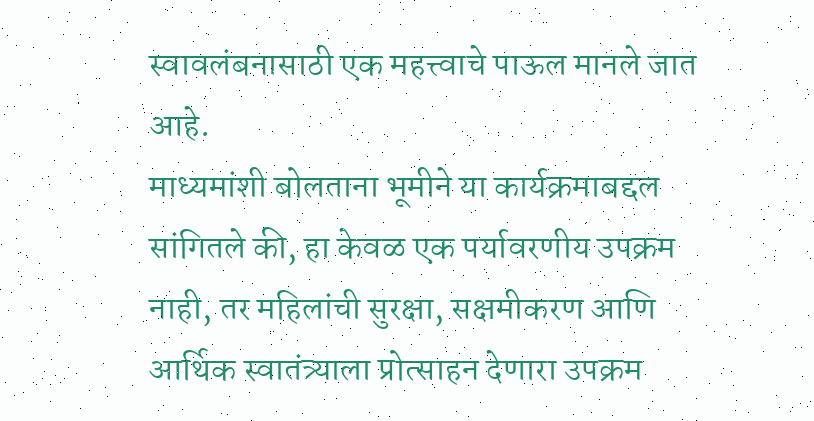स्वावलंबनासाठी एक महत्त्वाचे पाऊल मानले जात आहे.
माध्यमांशी बोलताना भूमीने या कार्यक्रमाबद्दल सांगितले की, हा केवळ एक पर्यावरणीय उपक्रम नाही, तर महिलांची सुरक्षा, सक्षमीकरण आणि आर्थिक स्वातंत्र्याला प्रोत्साहन देणारा उपक्रम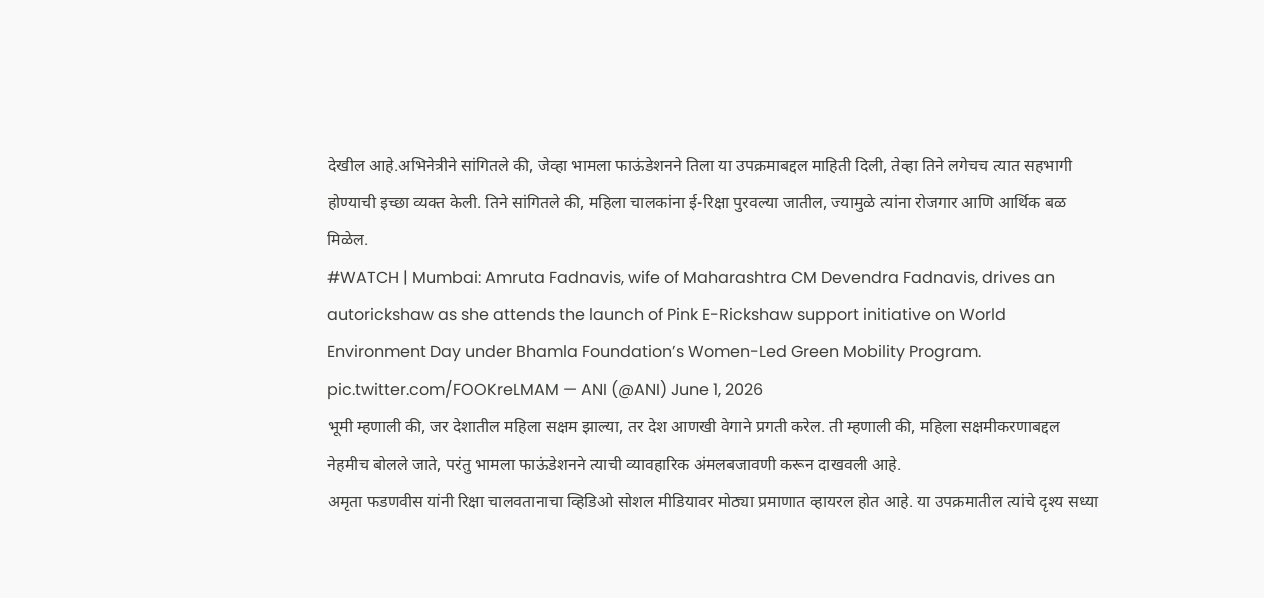देखील आहे.अभिनेत्रीने सांगितले की, जेव्हा भामला फाऊंडेशनने तिला या उपक्रमाबद्दल माहिती दिली, तेव्हा तिने लगेचच त्यात सहभागी होण्याची इच्छा व्यक्त केली. तिने सांगितले की, महिला चालकांना ई-रिक्षा पुरवल्या जातील, ज्यामुळे त्यांना रोजगार आणि आर्थिक बळ मिळेल.
#WATCH | Mumbai: Amruta Fadnavis, wife of Maharashtra CM Devendra Fadnavis, drives an autorickshaw as she attends the launch of Pink E-Rickshaw support initiative on World Environment Day under Bhamla Foundation’s Women-Led Green Mobility Program. pic.twitter.com/FOOKreLMAM — ANI (@ANI) June 1, 2026
भूमी म्हणाली की, जर देशातील महिला सक्षम झाल्या, तर देश आणखी वेगाने प्रगती करेल. ती म्हणाली की, महिला सक्षमीकरणाबद्दल नेहमीच बोलले जाते, परंतु भामला फाऊंडेशनने त्याची व्यावहारिक अंमलबजावणी करून दाखवली आहे.
अमृता फडणवीस यांनी रिक्षा चालवतानाचा व्हिडिओ सोशल मीडियावर मोठ्या प्रमाणात व्हायरल होत आहे. या उपक्रमातील त्यांचे दृश्य सध्या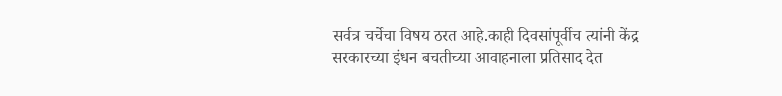सर्वत्र चर्चेचा विषय ठरत आहे.काही दिवसांपूर्वीच त्यांनी केंद्र सरकारच्या इंधन बचतीच्या आवाहनाला प्रतिसाद देत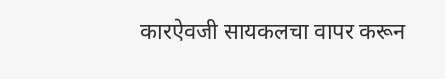कारऐवजी सायकलचा वापर करून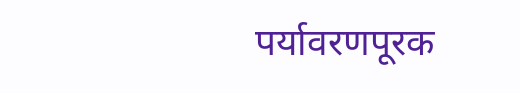पर्यावरणपूरक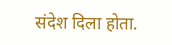संदेश दिला होता.